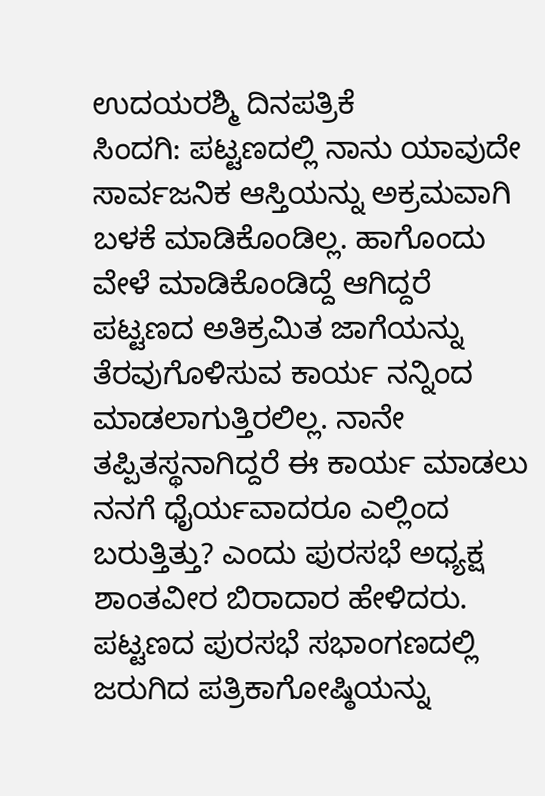ಉದಯರಶ್ಮಿ ದಿನಪತ್ರಿಕೆ
ಸಿಂದಗಿ: ಪಟ್ಟಣದಲ್ಲಿ ನಾನು ಯಾವುದೇ ಸಾರ್ವಜನಿಕ ಆಸ್ತಿಯನ್ನು ಅಕ್ರಮವಾಗಿ ಬಳಕೆ ಮಾಡಿಕೊಂಡಿಲ್ಲ. ಹಾಗೊಂದು ವೇಳೆ ಮಾಡಿಕೊಂಡಿದ್ದೆ ಆಗಿದ್ದರೆ ಪಟ್ಟಣದ ಅತಿಕ್ರಮಿತ ಜಾಗೆಯನ್ನು ತೆರವುಗೊಳಿಸುವ ಕಾರ್ಯ ನನ್ನಿಂದ ಮಾಡಲಾಗುತ್ತಿರಲಿಲ್ಲ. ನಾನೇ ತಪ್ಪಿತಸ್ಥನಾಗಿದ್ದರೆ ಈ ಕಾರ್ಯ ಮಾಡಲು ನನಗೆ ಧೈರ್ಯವಾದರೂ ಎಲ್ಲಿಂದ ಬರುತ್ತಿತ್ತು? ಎಂದು ಪುರಸಭೆ ಅಧ್ಯಕ್ಷ ಶಾಂತವೀರ ಬಿರಾದಾರ ಹೇಳಿದರು.
ಪಟ್ಟಣದ ಪುರಸಭೆ ಸಭಾಂಗಣದಲ್ಲಿ ಜರುಗಿದ ಪತ್ರಿಕಾಗೋಷ್ಠಿಯನ್ನು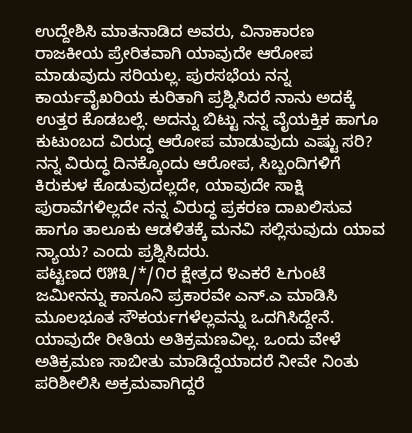ಉದ್ದೇಶಿಸಿ ಮಾತನಾಡಿದ ಅವರು, ವಿನಾಕಾರಣ ರಾಜಕೀಯ ಪ್ರೇರಿತವಾಗಿ ಯಾವುದೇ ಆರೋಪ ಮಾಡುವುದು ಸರಿಯಲ್ಲ. ಪುರಸಭೆಯ ನನ್ನ ಕಾರ್ಯವೈಖರಿಯ ಕುರಿತಾಗಿ ಪ್ರಶ್ನಿಸಿದರೆ ನಾನು ಅದಕ್ಕೆ ಉತ್ತರ ಕೊಡಬಲ್ಲೆ. ಅದನ್ನು ಬಿಟ್ಟು ನನ್ನ ವೈಯಕ್ತಿಕ ಹಾಗೂ ಕುಟುಂಬದ ವಿರುದ್ಧ ಆರೋಪ ಮಾಡುವುದು ಎಷ್ಟು ಸರಿ? ನನ್ನ ವಿರುದ್ಧ ದಿನಕ್ಕೊಂದು ಆರೋಪ, ಸಿಬ್ಬಂದಿಗಳಿಗೆ ಕಿರುಕುಳ ಕೊಡುವುದಲ್ಲದೇ, ಯಾವುದೇ ಸಾಕ್ಷಿ ಪುರಾವೆಗಳಿಲ್ಲದೇ ನನ್ನ ವಿರುದ್ಧ ಪ್ರಕರಣ ದಾಖಲಿಸುವ ಹಾಗೂ ತಾಲೂಕು ಆಡಳಿತಕ್ಕೆ ಮನವಿ ಸಲ್ಲಿಸುವುದು ಯಾವ ನ್ಯಾಯ? ಎಂದು ಪ್ರಶ್ನಿಸಿದರು.
ಪಟ್ಟಣದ ೮೫೩/*/೧ರ ಕ್ಷೇತ್ರದ ೪ಎಕರೆ ೬ಗುಂಟೆ ಜಮೀನನ್ನು ಕಾನೂನಿ ಪ್ರಕಾರವೇ ಎನ್.ಎ ಮಾಡಿಸಿ ಮೂಲಭೂತ ಸೌಕರ್ಯಗಳೆಲ್ಲವನ್ನು ಒದಗಿಸಿದ್ದೇನೆ. ಯಾವುದೇ ರೀತಿಯ ಅತಿಕ್ರಮಣವಿಲ್ಲ. ಒಂದು ವೇಳೆ ಅತಿಕ್ರಮಣ ಸಾಬೀತು ಮಾಡಿದ್ದೆಯಾದರೆ ನೀವೇ ನಿಂತು ಪರಿಶೀಲಿಸಿ ಅಕ್ರಮವಾಗಿದ್ದರೆ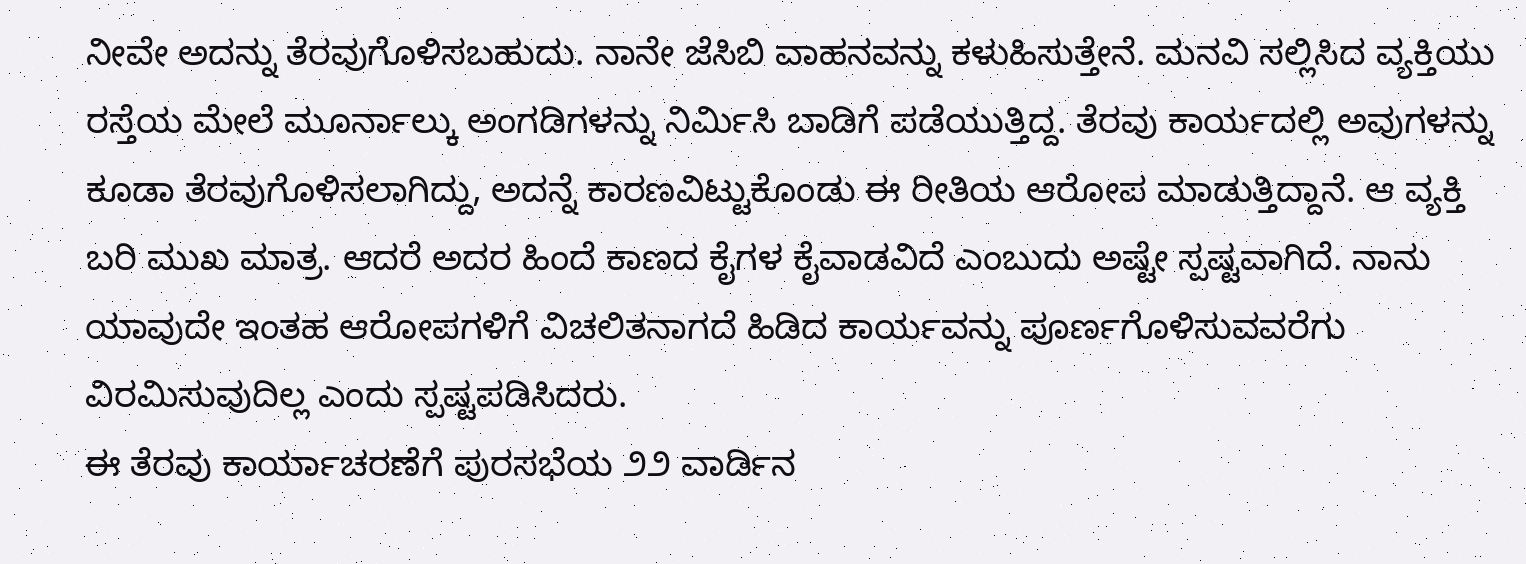ನೀವೇ ಅದನ್ನು ತೆರವುಗೊಳಿಸಬಹುದು. ನಾನೇ ಜೆಸಿಬಿ ವಾಹನವನ್ನು ಕಳುಹಿಸುತ್ತೇನೆ. ಮನವಿ ಸಲ್ಲಿಸಿದ ವ್ಯಕ್ತಿಯು ರಸ್ತೆಯ ಮೇಲೆ ಮೂರ್ನಾಲ್ಕು ಅಂಗಡಿಗಳನ್ನು ನಿರ್ಮಿಸಿ ಬಾಡಿಗೆ ಪಡೆಯುತ್ತಿದ್ದ. ತೆರವು ಕಾರ್ಯದಲ್ಲಿ ಅವುಗಳನ್ನು ಕೂಡಾ ತೆರವುಗೊಳಿಸಲಾಗಿದ್ದು, ಅದನ್ನೆ ಕಾರಣವಿಟ್ಟುಕೊಂಡು ಈ ರೀತಿಯ ಆರೋಪ ಮಾಡುತ್ತಿದ್ದಾನೆ. ಆ ವ್ಯಕ್ತಿ ಬರಿ ಮುಖ ಮಾತ್ರ. ಆದರೆ ಅದರ ಹಿಂದೆ ಕಾಣದ ಕೈಗಳ ಕೈವಾಡವಿದೆ ಎಂಬುದು ಅಷ್ಟೇ ಸ್ಪಷ್ಟವಾಗಿದೆ. ನಾನು ಯಾವುದೇ ಇಂತಹ ಆರೋಪಗಳಿಗೆ ವಿಚಲಿತನಾಗದೆ ಹಿಡಿದ ಕಾರ್ಯವನ್ನು ಪೂರ್ಣಗೊಳಿಸುವವರೆಗು ವಿರಮಿಸುವುದಿಲ್ಲ ಎಂದು ಸ್ಪಷ್ಟಪಡಿಸಿದರು.
ಈ ತೆರವು ಕಾರ್ಯಾಚರಣೆಗೆ ಪುರಸಭೆಯ ೨೨ ವಾರ್ಡಿನ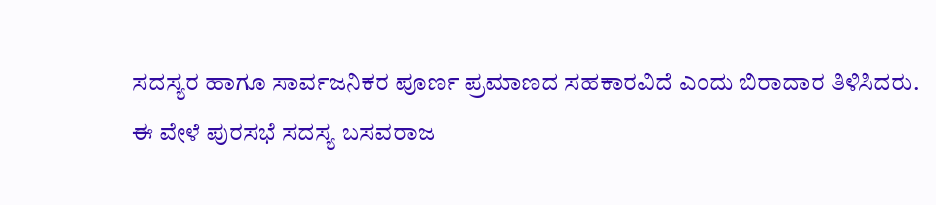ಸದಸ್ಯರ ಹಾಗೂ ಸಾರ್ವಜನಿಕರ ಪೂರ್ಣ ಪ್ರಮಾಣದ ಸಹಕಾರವಿದೆ ಎಂದು ಬಿರಾದಾರ ತಿಳಿಸಿದರು.
ಈ ವೇಳೆ ಪುರಸಭೆ ಸದಸ್ಯ ಬಸವರಾಜ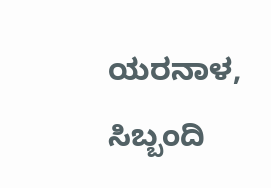ಯರನಾಳ, ಸಿಬ್ಬಂದಿ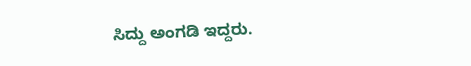ಸಿದ್ದು ಅಂಗಡಿ ಇದ್ದರು.